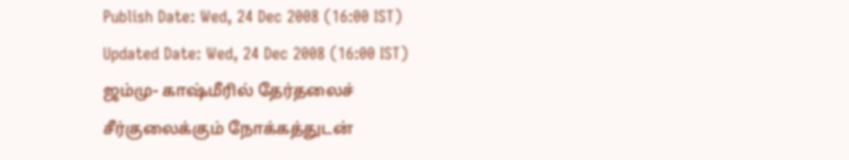Publish Date: Wed, 24 Dec 2008 (16:00 IST)
Updated Date: Wed, 24 Dec 2008 (16:00 IST)
ஜம்மு- காஷ்மீரில் தேர்தலைச் சீர்குலைக்கும் நோக்கத்துடன்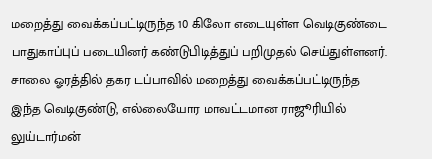மறைத்து வைக்கப்பட்டிருந்த 10 கிலோ எடையுள்ள வெடிகுண்டை பாதுகாப்புப் படையினர் கண்டுபிடித்துப் பறிமுதல் செய்துள்ளனர்.
சாலை ஓரத்தில் தகர டப்பாவில் மறைத்து வைக்கப்பட்டிருந்த இந்த வெடிகுண்டு, எல்லையோர மாவட்டமான ராஜூரியில் லுய்டார்மன்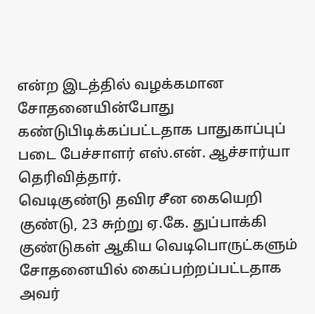என்ற இடத்தில் வழக்கமான சோதனையின்போது கண்டுபிடிக்கப்பட்டதாக பாதுகாப்புப் படை பேச்சாளர் எஸ்.என். ஆச்சார்யா தெரிவித்தார்.
வெடிகுண்டு தவிர சீன கையெறி குண்டு, 23 சுற்று ஏ.கே. துப்பாக்கி குண்டுகள் ஆகிய வெடிபொருட்களும் சோதனையில் கைப்பற்றப்பட்டதாக அவர்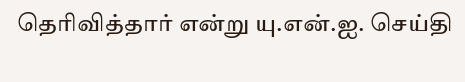தெரிவித்தார் என்று யு.என்.ஐ. செய்தி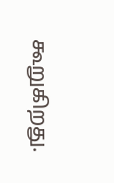கூறுகிறது.